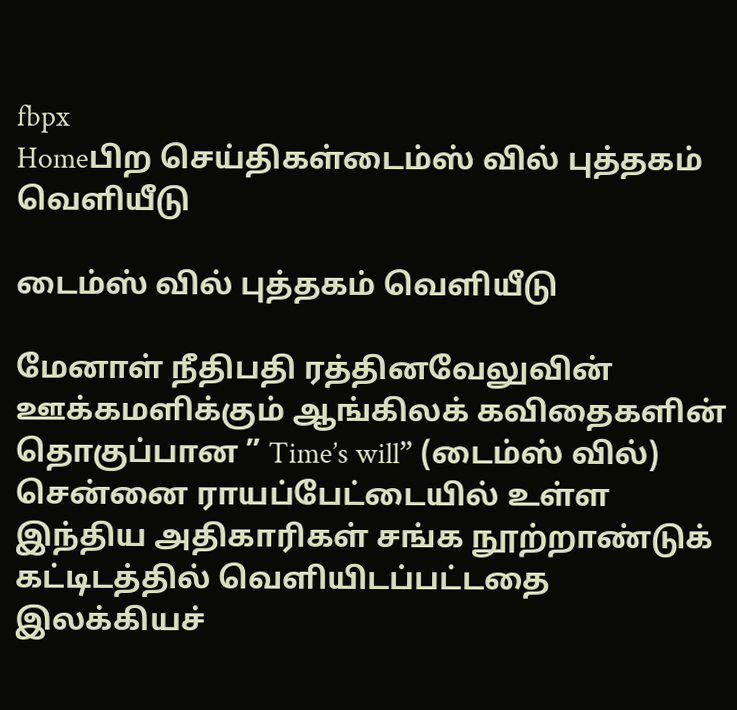fbpx
Homeபிற செய்திகள்டைம்ஸ் வில் புத்தகம் வெளியீடு

டைம்ஸ் வில் புத்தகம் வெளியீடு

மேனாள் நீதிபதி ரத்தினவேலுவின் ஊக்கமளிக்கும் ஆங்கிலக் கவிதைகளின் தொகுப்பான ” Time’s will” (டைம்ஸ் வில்) சென்னை ராயப்பேட்டையில் உள்ள இந்திய அதிகாரிகள் சங்க நூற்றாண்டுக் கட்டிடத்தில் வெளியிடப்பட்டதை இலக்கியச்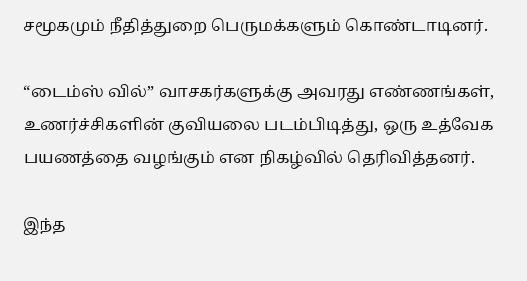சமூகமும் நீதித்துறை பெருமக்களும் கொண்டாடினர்.

“டைம்ஸ் வில்” வாசகர்களுக்கு அவரது எண்ணங்கள், உணர்ச்சிகளின் குவியலை படம்பிடித்து, ஒரு உத்வேக பயணத்தை வழங்கும் என நிகழ்வில் தெரிவித்தனர்.

இந்த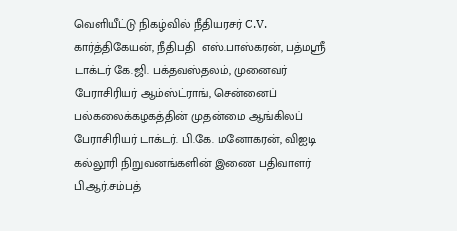வெளியீட்டு நிகழ்வில் நீதியரசர் C.V. கார்த்திகேயன், நீதிபதி  எஸ்.பாஸ்கரன், பத்மஸ்ரீ டாக்டர் கே.ஜி. பக்தவஸ்தலம், முனைவர் பேராசிரியர் ஆம்ஸ்ட்ராங், சென்னைப் பல்கலைக்கழகத்தின் முதன்மை ஆங்கிலப் பேராசிரியர் டாக்டர். பி.கே. மனோகரன், விஐடி கல்லூரி நிறுவனங்களின் இணை பதிவாளர் பி.ஆர்.சம்பத்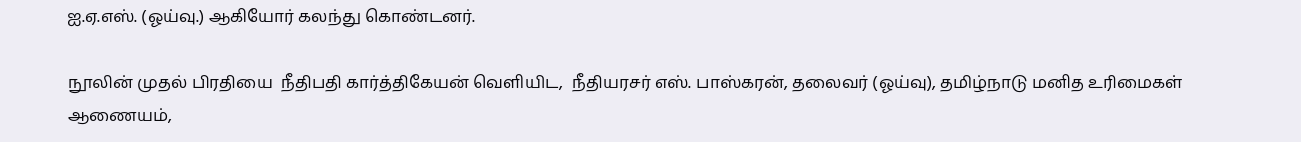ஐ.ஏ.எஸ். (ஓய்வு.) ஆகியோர் கலந்து கொண்டனர்.

நூலின் முதல் பிரதியை  நீதிபதி கார்த்திகேயன் வெளியிட,  நீதியரசர் எஸ். பாஸ்கரன், தலைவர் (ஓய்வு), தமிழ்நாடு மனித உரிமைகள் ஆணையம்,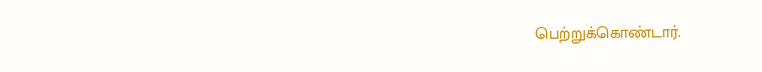பெற்றுக்கொண்டார்.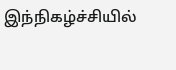இந்நிகழ்ச்சியில்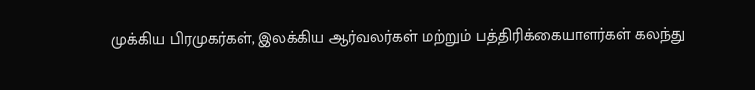முக்கிய பிரமுகர்கள், இலக்கிய ஆர்வலர்கள் மற்றும் பத்திரிக்கையாளர்கள் கலந்து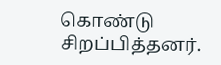கொண்டு சிறப்பித்தனர்.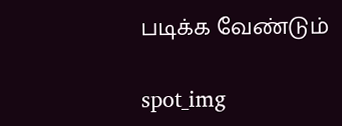படிக்க வேண்டும்

spot_img